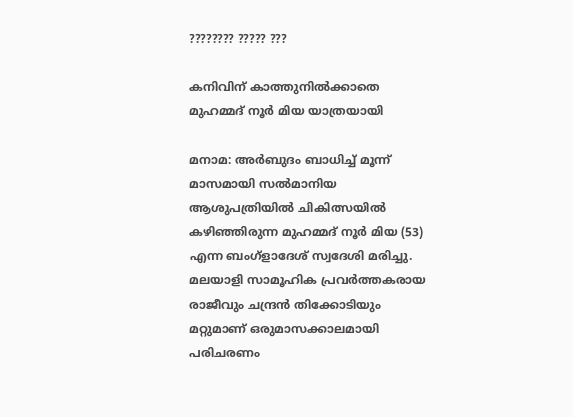???????? ????? ???

കനിവിന് കാത്തുനില്‍ക്കാതെ മുഹമ്മദ് നൂര്‍ മിയ യാത്രയായി

മനാമ: അര്‍ബുദം ബാധിച്ച് മൂന്ന് മാസമായി സല്‍മാനിയ ആശുപത്രിയില്‍ ചികിത്സയില്‍ കഴിഞ്ഞിരുന്ന മുഹമ്മദ് നൂര്‍ മിയ (53) എന്ന ബംഗ്ളാദേശ് സ്വദേശി മരിച്ചു.
മലയാളി സാമൂഹിക പ്രവര്‍ത്തകരായ രാജീവും ചന്ദ്രന്‍ തിക്കോടിയും മറ്റുമാണ് ഒരുമാസക്കാലമായി പരിചരണം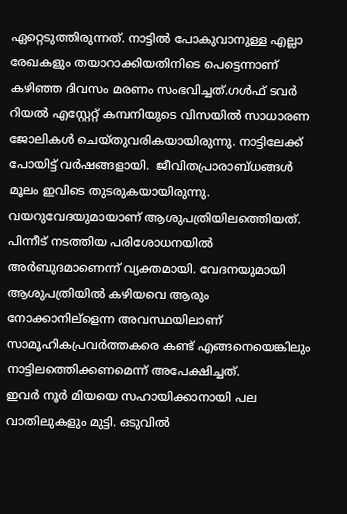ഏറ്റെടുത്തിരുന്നത്. നാട്ടില്‍ പോകുവാനുള്ള എല്ലാ രേഖകളും തയാറാക്കിയതിനിടെ പെട്ടെന്നാണ് കഴിഞ്ഞ ദിവസം മരണം സംഭവിച്ചത്.ഗള്‍ഫ് ടവര്‍ റിയല്‍ എസ്റ്റേറ്റ് കമ്പനിയുടെ വിസയില്‍ സാധാരണ ജോലികള്‍ ചെയ്തുവരികയായിരുന്നു. നാട്ടിലേക്ക് പോയിട്ട് വര്‍ഷങ്ങളായി.  ജീവിതപ്രാരാബ്ധങ്ങള്‍ മൂലം ഇവിടെ തുടരുകയായിരുന്നു. വയറുവേദയുമായാണ് ആശുപത്രിയിലത്തെിയത്. പിന്നീട് നടത്തിയ പരിശോധനയില്‍ അര്‍ബുദമാണെന്ന് വ്യക്തമായി. വേദനയുമായി ആശുപത്രിയില്‍ കഴിയവെ ആരും നോക്കാനില്ളെന്ന അവസ്ഥയിലാണ് സാമൂഹികപ്രവര്‍ത്തകരെ കണ്ട് എങ്ങനെയെങ്കിലും നാട്ടിലത്തെിക്കണമെന്ന് അപേക്ഷിച്ചത്.
ഇവര്‍ നൂര്‍ മിയയെ സഹായിക്കാനായി പല വാതിലുകളും മുട്ടി. ഒടുവില്‍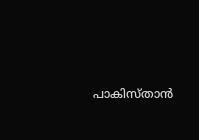പാകിസ്താന്‍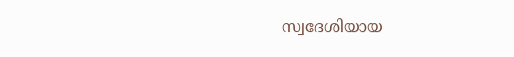സ്വദേശിയായ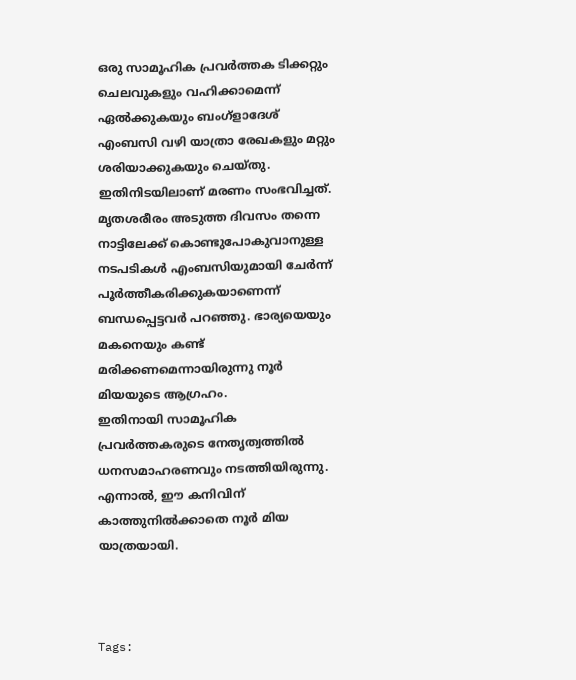ഒരു സാമൂഹിക പ്രവര്‍ത്തക ടിക്കറ്റും ചെലവുകളും വഹിക്കാമെന്ന് ഏല്‍ക്കുകയും ബംഗ്ളാദേശ് എംബസി വഴി യാത്രാ രേഖകളും മറ്റും ശരിയാക്കുകയും ചെയ്തു. ഇതിനിടയിലാണ് മരണം സംഭവിച്ചത്. മൃതശരീരം അടുത്ത ദിവസം തന്നെ നാട്ടിലേക്ക് കൊണ്ടുപോകുവാനുള്ള നടപടികള്‍ എംബസിയുമായി ചേര്‍ന്ന് പൂര്‍ത്തീകരിക്കുകയാണെന്ന് ബന്ധപ്പെട്ടവര്‍ പറഞ്ഞു. ഭാര്യയെയും മകനെയും കണ്ട് മരിക്കണമെന്നായിരുന്നു നൂര്‍ മിയയുടെ ആഗ്രഹം.
ഇതിനായി സാമൂഹിക പ്രവര്‍ത്തകരുടെ നേതൃത്വത്തില്‍ ധനസമാഹരണവും നടത്തിയിരുന്നു. എന്നാല്‍, ഈ കനിവിന് കാത്തുനില്‍ക്കാതെ നൂര്‍ മിയ യാത്രയായി.



Tags: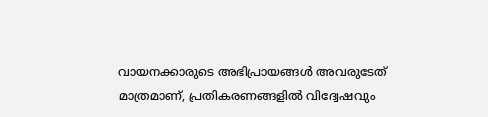വായനക്കാരുടെ അഭിപ്രായങ്ങള്‍ അവരുടേത് മാത്രമാണ്, പ്രതികരണങ്ങളിൽ വിദ്വേഷവും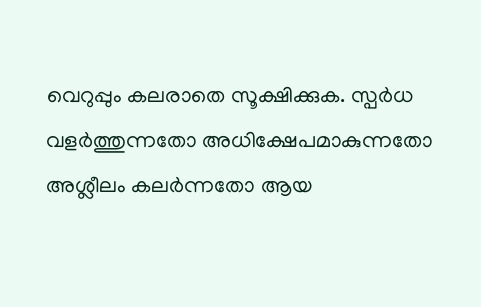വെറുപ്പും കലരാതെ സൂക്ഷിക്കുക. സ്പർധ വളർത്തുന്നതോ അധിക്ഷേപമാകുന്നതോ അശ്ലീലം കലർന്നതോ ആയ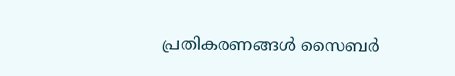പ്രതികരണങ്ങൾ സൈബർ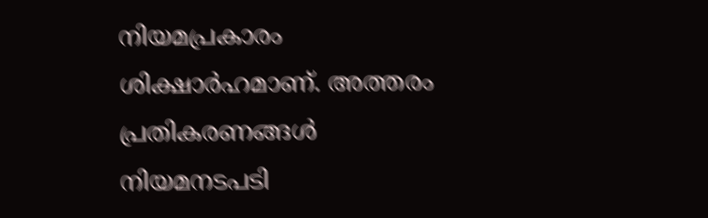നിയമപ്രകാരം ശിക്ഷാർഹമാണ്. അത്തരം പ്രതികരണങ്ങൾ നിയമനടപടി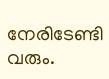നേരിടേണ്ടി വരും.